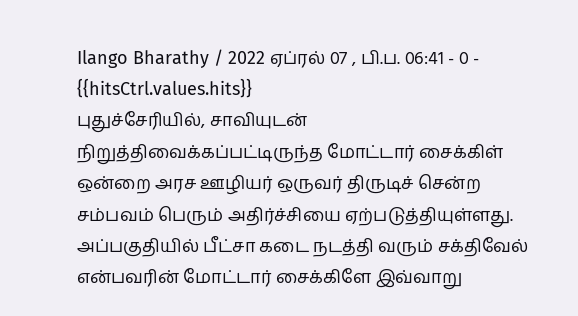Ilango Bharathy / 2022 ஏப்ரல் 07 , பி.ப. 06:41 - 0 - {{hitsCtrl.values.hits}}
புதுச்சேரியில், சாவியுடன் நிறுத்திவைக்கப்பட்டிருந்த மோட்டார் சைக்கிள் ஒன்றை அரச ஊழியர் ஒருவர் திருடிச் சென்ற சம்பவம் பெரும் அதிர்ச்சியை ஏற்படுத்தியுள்ளது.
அப்பகுதியில் பீட்சா கடை நடத்தி வரும் சக்திவேல் என்பவரின் மோட்டார் சைக்கிளே இவ்வாறு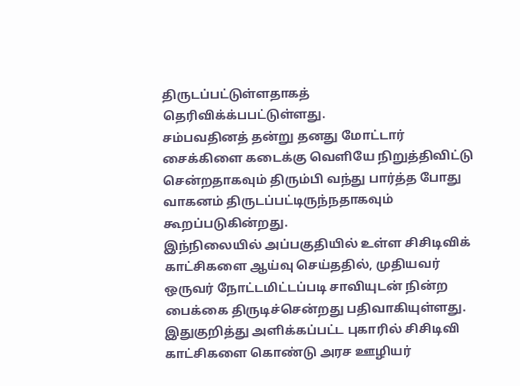திருடப்பட்டுள்ளதாகத் தெரிவிக்க்பபட்டுள்ளது.
சம்பவதினத் தன்று தனது மோட்டார் சைக்கிளை கடைக்கு வெளியே நிறுத்திவிட்டு சென்றதாகவும் திரும்பி வந்து பார்த்த போது வாகனம் திருடப்பட்டிருந்நதாகவும் கூறப்படுகின்றது.
இந்நிலையில் அப்பகுதியில் உள்ள சிசிடிவிக் காட்சிகளை ஆய்வு செய்ததில், முதியவர் ஒருவர் நோட்டமிட்டப்படி சாவியுடன் நின்ற பைக்கை திருடிச்சென்றது பதிவாகியுள்ளது.
இதுகுறித்து அளிக்கப்பட்ட புகாரில் சிசிடிவி காட்சிகளை கொண்டு அரச ஊழியர்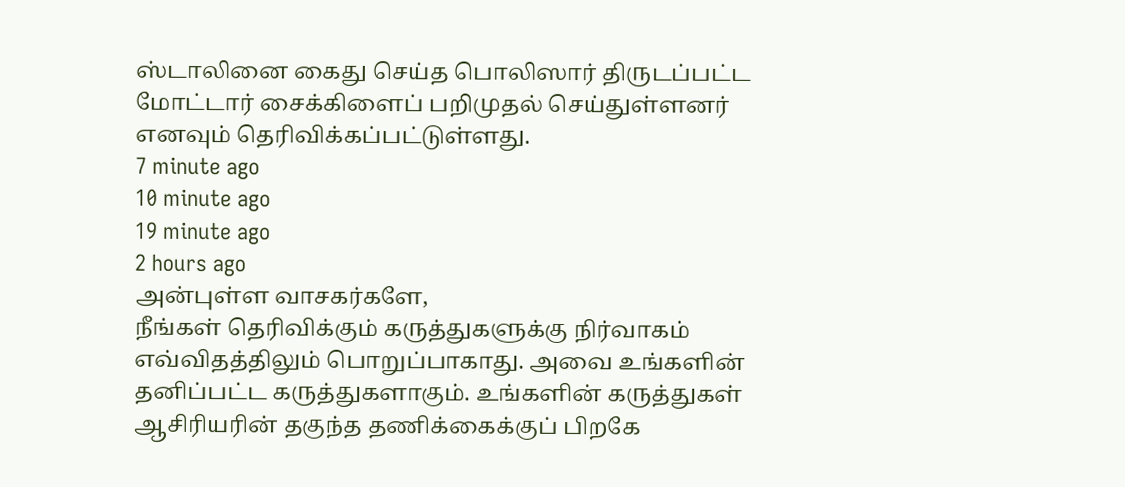ஸ்டாலினை கைது செய்த பொலிஸார் திருடப்பட்ட மோட்டார் சைக்கிளைப் பறிமுதல் செய்துள்ளனர் எனவும் தெரிவிக்கப்பட்டுள்ளது.
7 minute ago
10 minute ago
19 minute ago
2 hours ago
அன்புள்ள வாசகர்களே,
நீங்கள் தெரிவிக்கும் கருத்துகளுக்கு நிர்வாகம் எவ்விதத்திலும் பொறுப்பாகாது. அவை உங்களின் தனிப்பட்ட கருத்துகளாகும். உங்களின் கருத்துகள் ஆசிரியரின் தகுந்த தணிக்கைக்குப் பிறகே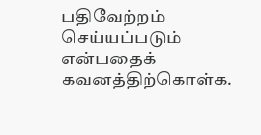பதிவேற்றம் செய்யப்படும் என்பதைக் கவனத்திற்கொள்க.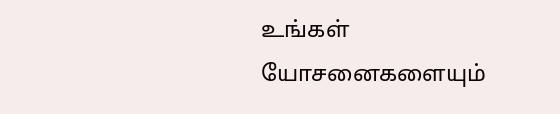உங்கள் யோசனைகளையும்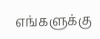எங்களுக்கு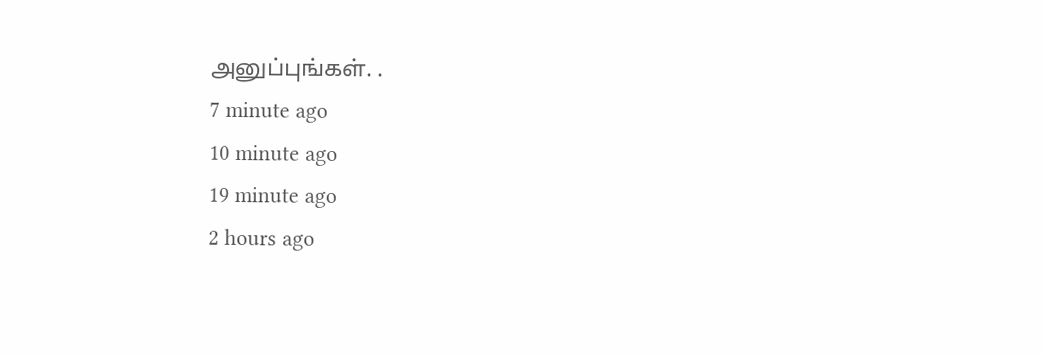அனுப்புங்கள். .
7 minute ago
10 minute ago
19 minute ago
2 hours ago